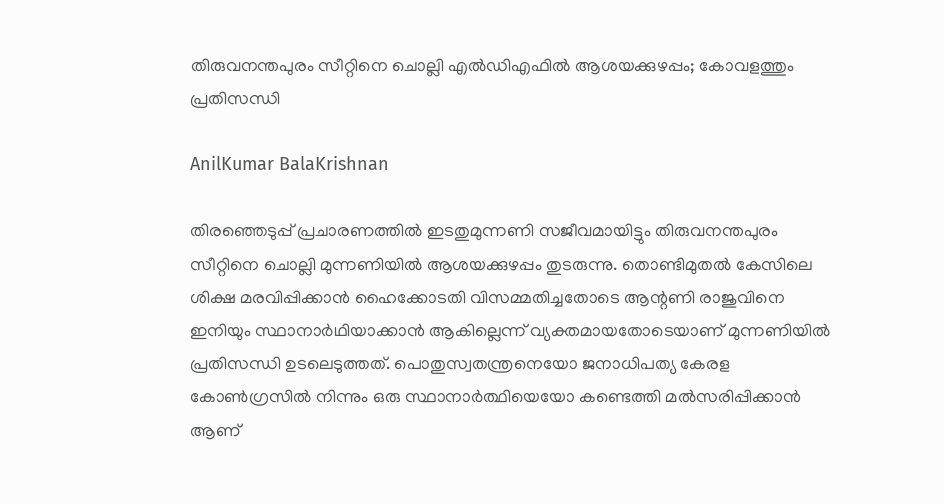തിരുവനന്തപുരം സീറ്റിനെ ചൊല്ലി എല്‍ഡിഎഫില്‍ ആശയക്കുഴപ്പം; കോവളത്തും പ്രതിസന്ധി

AnilKumar BalaKrishnan

തിരഞ്ഞെടുപ്പ് പ്രചാരണത്തിൽ ഇടതുമുന്നണി സജീവമായിട്ടും തിരുവനന്തപുരം സീറ്റിനെ ചൊല്ലി മുന്നണിയിൽ ആശയക്കുഴപ്പം തുടരുന്നു. തൊണ്ടിമുതൽ കേസിലെ ശിക്ഷ മരവിപ്പിക്കാൻ ഹൈക്കോടതി വിസമ്മതിച്ചതോടെ ആന്റണി രാജുവിനെ ഇനിയും സ്ഥാനാർഥിയാക്കാൻ ആകില്ലെന്ന് വ്യക്തമായതോടെയാണ് മുന്നണിയിൽ പ്രതിസന്ധി ഉടലെടുത്തത്. പൊതുസ്വതന്ത്രനെയോ ജനാധിപത്യ കേരള കോൺഗ്രസിൽ നിന്നും ഒരു സ്ഥാനാർത്ഥിയെയോ കണ്ടെത്തി മല്‍സരിപ്പിക്കാൻ ആണ്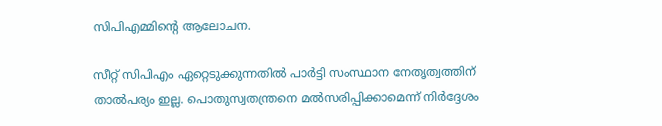സിപിഎമ്മിന്റെ ആലോചന.

സീറ്റ് സിപിഎം ഏറ്റെടുക്കുന്നതിൽ പാർട്ടി സംസ്ഥാന നേതൃത്വത്തിന് താല്‍പര്യം ഇല്ല. പൊതുസ്വതന്ത്രനെ മല്‍സരിപ്പിക്കാമെന്ന് നിർദ്ദേശം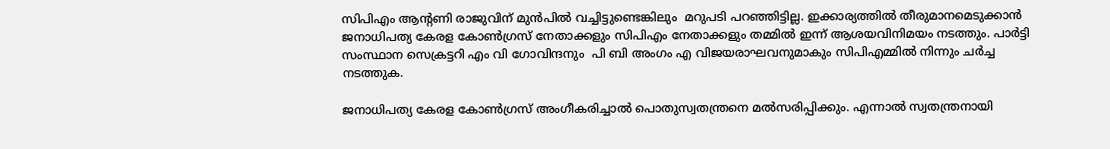സിപിഎം ആന്റണി രാജുവിന് മുൻപിൽ വച്ചിട്ടുണ്ടെങ്കിലും  മറുപടി പറഞ്ഞിട്ടില്ല. ഇക്കാര്യത്തിൽ തീരുമാനമെടുക്കാൻ ജനാധിപത്യ കേരള കോൺഗ്രസ് നേതാക്കളും സിപിഎം നേതാക്കളും തമ്മിൽ ഇന്ന് ആശയവിനിമയം നടത്തും. പാർട്ടി സംസ്ഥാന സെക്രട്ടറി എം വി ഗോവിന്ദനും  പി ബി അംഗം എ വിജയരാഘവനുമാകും സിപിഎമ്മിൽ നിന്നും ചർച്ച നടത്തുക.

ജനാധിപത്യ കേരള കോൺഗ്രസ് അംഗീകരിച്ചാൽ പൊതുസ്വതന്ത്രനെ മല്‍സരിപ്പിക്കും. എന്നാൽ സ്വതന്ത്രനായി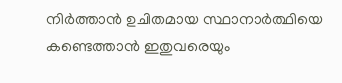നിർത്താൻ ഉചിതമായ സ്ഥാനാർത്ഥിയെ കണ്ടെത്താൻ ഇതുവരെയും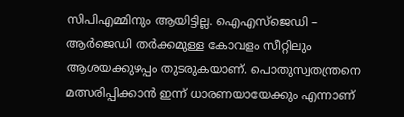സിപിഎമ്മിനും ആയിട്ടില്ല. ഐഎസ്‌ജെഡി – ആര്‍ജെഡി തർക്കമുള്ള കോവളം സീറ്റിലും ആശയക്കുഴപ്പം തുടരുകയാണ്. പൊതുസ്വതന്ത്രനെ മത്സരിപ്പിക്കാൻ ഇന്ന് ധാരണയായേക്കും എന്നാണ്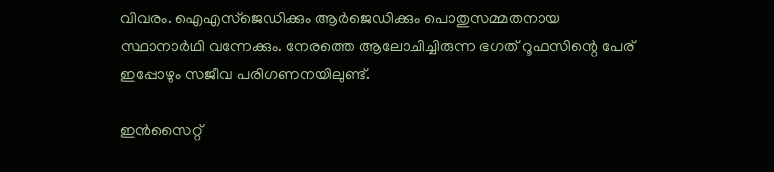വിവരം. ഐഎസ്‌ജെഡിക്കും ആര്‍ജെഡിക്കും പൊതുസമ്മതനായ സ്ഥാനാർഥി വന്നേക്കും. നേരത്തെ ആലോചിച്ചിരുന്ന ഭഗത് റൂഫസിന്റെ പേര് ഇപ്പോഴും സജീവ പരിഗണനയിലുണ്ട്.

ഇൻസൈറ്റ്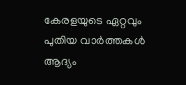കേരളയുടെ ഏറ്റവും പുതിയ വാർത്തകൾ ആദ്യം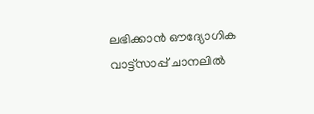ലഭിക്കാൻ ഔദ്യോഗിക വാട്ട്‌സാപ്പ് ചാനലിൽ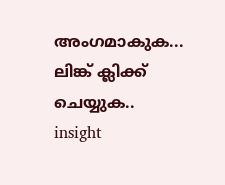അംഗമാകുക... ലിങ്ക് ക്ലിക്ക് ചെയ്യുക..
insight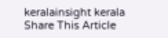keralainsight kerala
Share This Article